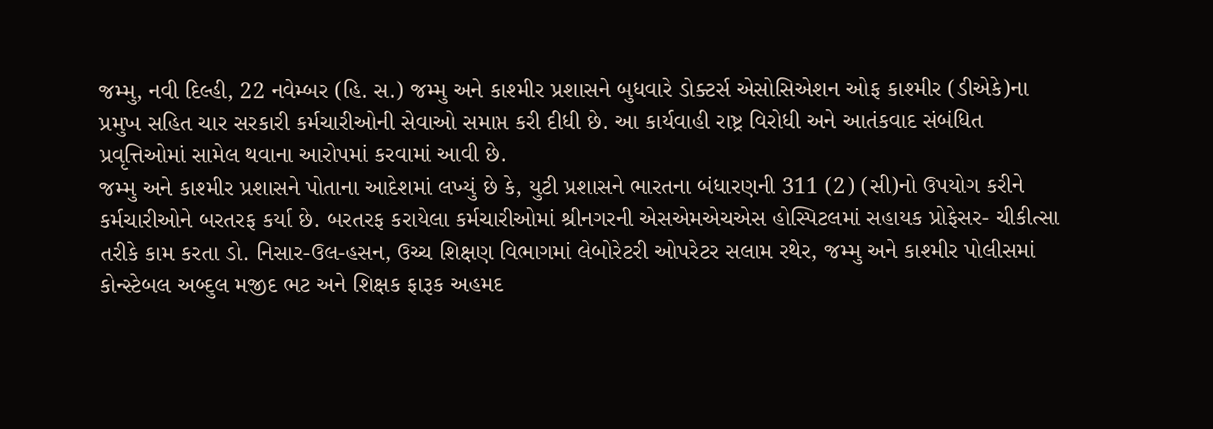જમ્મુ, નવી દિલ્હી, 22 નવેમ્બર (હિ. સ.) જમ્મુ અને કાશ્મીર પ્રશાસને બુધવારે ડોક્ટર્સ એસોસિએશન ઓફ કાશ્મીર (ડીએકે)ના પ્રમુખ સહિત ચાર સરકારી કર્મચારીઓની સેવાઓ સમાપ્ત કરી દીધી છે. આ કાર્યવાહી રાષ્ટ્ર વિરોધી અને આતંકવાદ સંબંધિત પ્રવૃત્તિઓમાં સામેલ થવાના આરોપમાં કરવામાં આવી છે.
જમ્મુ અને કાશ્મીર પ્રશાસને પોતાના આદેશમાં લખ્યું છે કે, યુટી પ્રશાસને ભારતના બંધારણની 311 (2) (સી)નો ઉપયોગ કરીને કર્મચારીઓને બરતરફ કર્યા છે. બરતરફ કરાયેલા કર્મચારીઓમાં શ્રીનગરની એસએમએચએસ હોસ્પિટલમાં સહાયક પ્રોફેસર- ચીકીત્સા તરીકે કામ કરતા ડો. નિસાર-ઉલ-હસન, ઉચ્ચ શિક્ષણ વિભાગમાં લેબોરેટરી ઓપરેટર સલામ રથેર, જમ્મુ અને કાશ્મીર પોલીસમાં કોન્સ્ટેબલ અબ્દુલ મજીદ ભટ અને શિક્ષક ફારૂક અહમદ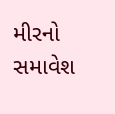મીરનો સમાવેશ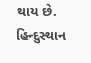થાય છે.
હિન્દુસ્થાન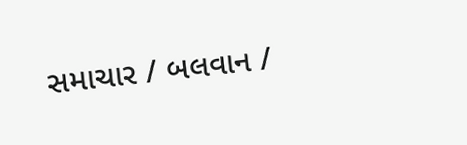સમાચાર / બલવાન /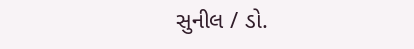સુનીલ / ડો.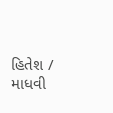હિતેશ / માધવી